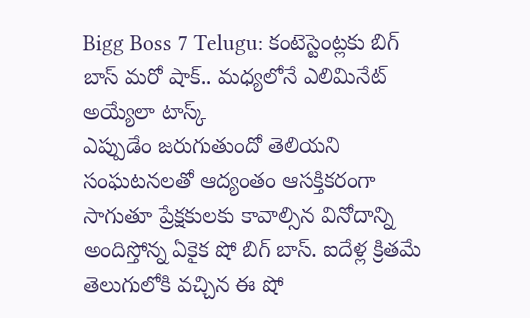Bigg Boss 7 Telugu: కంటెస్టెంట్లకు బిగ్ బాస్ మరో షాక్.. మధ్యలోనే ఎలిమినేట్ అయ్యేలా టాస్క్
ఎప్పుడేం జరుగుతుందో తెలియని సంఘటనలతో ఆద్యంతం ఆసక్తికరంగా సాగుతూ ప్రేక్షకులకు కావాల్సిన వినోదాన్ని అందిస్తోన్న ఏకైక షో బిగ్ బాస్. ఐదేళ్ల క్రితమే తెలుగులోకి వచ్చిన ఈ షో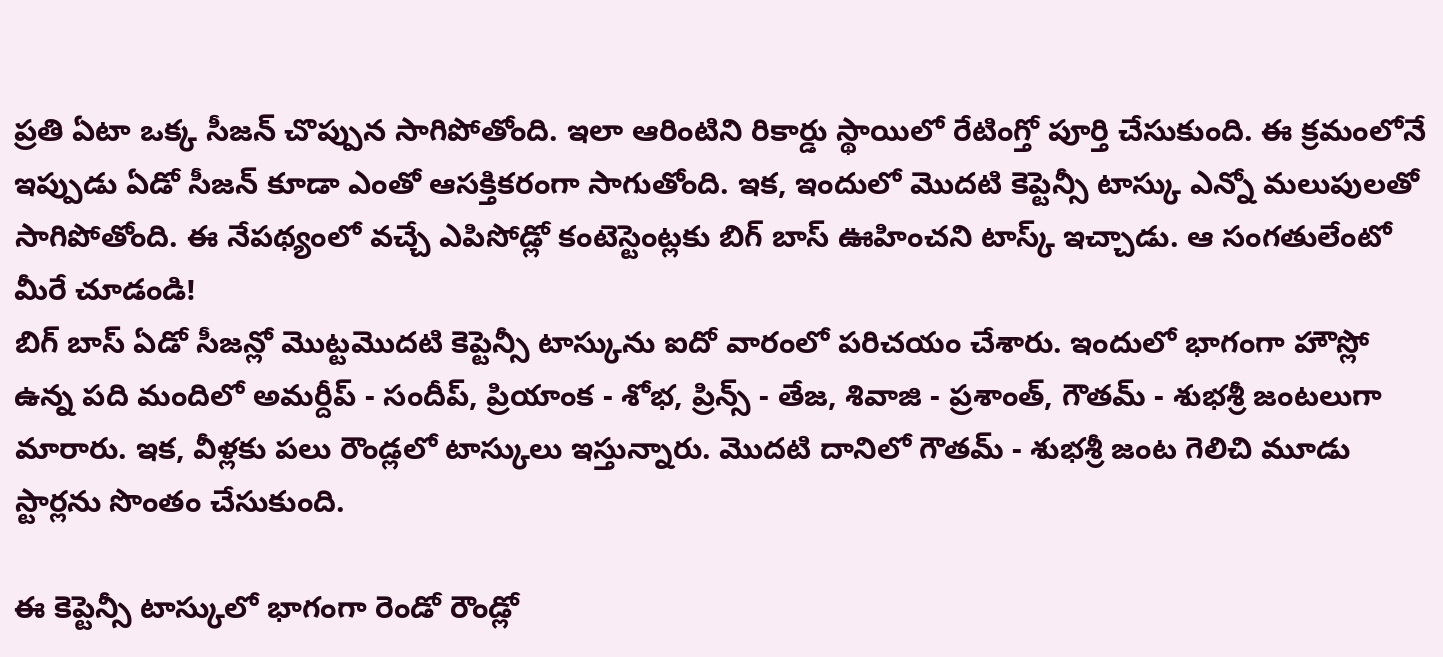ప్రతి ఏటా ఒక్క సీజన్ చొప్పున సాగిపోతోంది. ఇలా ఆరింటిని రికార్డు స్థాయిలో రేటింగ్తో పూర్తి చేసుకుంది. ఈ క్రమంలోనే ఇప్పుడు ఏడో సీజన్ కూడా ఎంతో ఆసక్తికరంగా సాగుతోంది. ఇక, ఇందులో మొదటి కెప్టెన్సీ టాస్కు ఎన్నో మలుపులతో సాగిపోతోంది. ఈ నేపథ్యంలో వచ్చే ఎపిసోడ్లో కంటెస్టెంట్లకు బిగ్ బాస్ ఊహించని టాస్క్ ఇచ్చాడు. ఆ సంగతులేంటో మీరే చూడండి!
బిగ్ బాస్ ఏడో సీజన్లో మొట్టమొదటి కెప్టెన్సీ టాస్కును ఐదో వారంలో పరిచయం చేశారు. ఇందులో భాగంగా హౌస్లో ఉన్న పది మందిలో అమర్దీప్ - సందీప్, ప్రియాంక - శోభ, ప్రిన్స్ - తేజ, శివాజి - ప్రశాంత్, గౌతమ్ - శుభశ్రీ జంటలుగా మారారు. ఇక, వీళ్లకు పలు రౌండ్లలో టాస్కులు ఇస్తున్నారు. మొదటి దానిలో గౌతమ్ - శుభశ్రీ జంట గెలిచి మూడు స్టార్లను సొంతం చేసుకుంది.

ఈ కెప్టెన్సీ టాస్కులో భాగంగా రెండో రౌండ్లో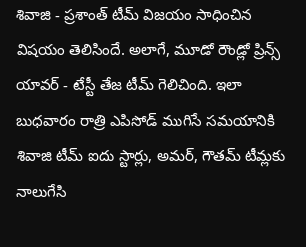శివాజి - ప్రశాంత్ టీమ్ విజయం సాధించిన విషయం తెలిసిందే. అలాగే, మూడో రౌండ్లో ప్రిన్స్ యావర్ - టేస్టీ తేజ టీమ్ గెలిచింది. ఇలా బుధవారం రాత్రి ఎపిసోడ్ ముగిసే సమయానికి శివాజి టీమ్ ఐదు స్టార్లు, అమర్, గౌతమ్ టీమ్లకు నాలుగేసి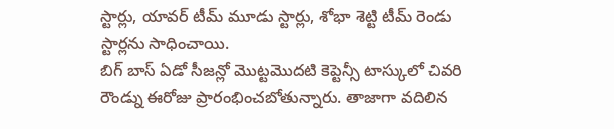స్టార్లు, యావర్ టీమ్ మూడు స్టార్లు, శోభా శెట్టి టీమ్ రెండు స్టార్లను సాధించాయి.
బిగ్ బాస్ ఏడో సీజన్లో మొట్టమొదటి కెప్టెన్సీ టాస్కులో చివరి రౌండ్ను ఈరోజు ప్రారంభించబోతున్నారు. తాజాగా వదిలిన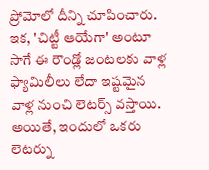ప్రోమోలో దీన్ని చూపించారు. ఇక, 'చిట్టీ ఆయేగా' అంటూ సాగే ఈ రౌండ్లో జంటలకు వాళ్ల ఫ్యామిలీలు లేదా ఇష్టమైన వాళ్ల నుంచి లెటర్స్ వస్తాయి. అయితే, ఇందులో ఒకరు లెటర్ను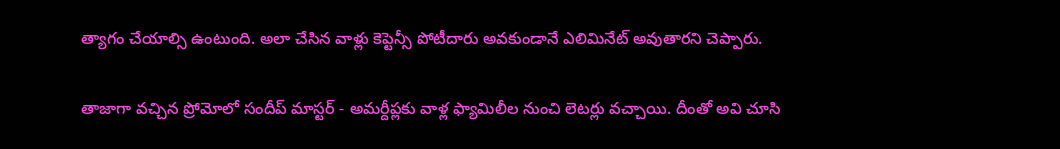త్యాగం చేయాల్సి ఉంటుంది. అలా చేసిన వాళ్లు కెప్టెన్సీ పోటీదారు అవకుండానే ఎలిమినేట్ అవుతారని చెప్పారు.

తాజాగా వచ్చిన ప్రోమోలో సందీప్ మాస్టర్ - అమర్దీప్లకు వాళ్ల ఫ్యామిలీల నుంచి లెటర్లు వచ్చాయి. దీంతో అవి చూసి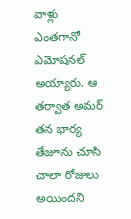వాళ్లు ఎంతగానో ఎమోషనల్ అయ్యారు. ఆ తర్వాత అమర్ తన భార్య తేజూను చూసి చాలా రోజులు అయిందని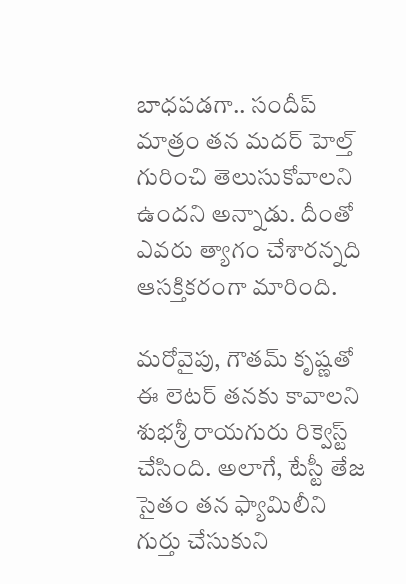బాధపడగా.. సందీప్ మాత్రం తన మదర్ హెల్త్ గురించి తెలుసుకోవాలని ఉందని అన్నాడు. దీంతో ఎవరు త్యాగం చేశారన్నది ఆసక్తికరంగా మారింది.

మరోవైపు, గౌతమ్ కృష్ణతో ఈ లెటర్ తనకు కావాలని శుభశ్రీ రాయగురు రిక్వెస్ట్ చేసింది. అలాగే, టేస్టీ తేజ సైతం తన ఫ్యామిలీని గుర్తు చేసుకుని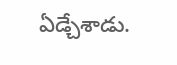ఏడ్చేశాడు.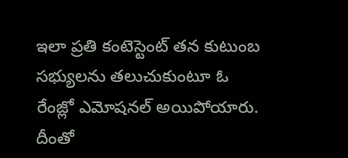ఇలా ప్రతి కంటెస్టెంట్ తన కుటుంబ సభ్యులను తలుచుకుంటూ ఓ రేంజ్లో ఎమోషనల్ అయిపోయారు. దీంతో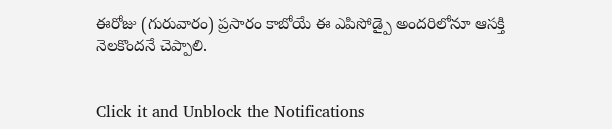ఈరోజు (గురువారం) ప్రసారం కాబోయే ఈ ఎపిసోడ్పై అందరిలోనూ ఆసక్తి నెలకొందనే చెప్పాలి.


Click it and Unblock the Notifications